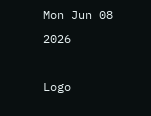Mon Jun 08 2026

Logo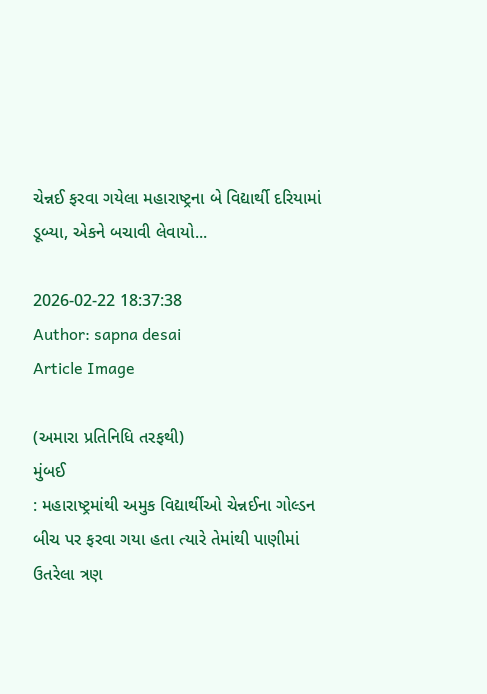ચેન્નઈ ફરવા ગયેલા મહારાષ્ટ્રના બે વિદ્યાર્થી દરિયામાં ડૂબ્યા, એકને બચાવી લેવાયો...

2026-02-22 18:37:38
Author: sapna desai
Article Image

(અમારા પ્રતિનિધિ તરફથી)
મુંબઈ
: મહારાષ્ટ્રમાંથી અમુક વિદ્યાર્થીઓ ચેન્નઈના ગોલ્ડન બીચ પર ફરવા ગયા હતા ત્યારે તેમાંથી પાણીમાં ઉતરેલા ત્રણ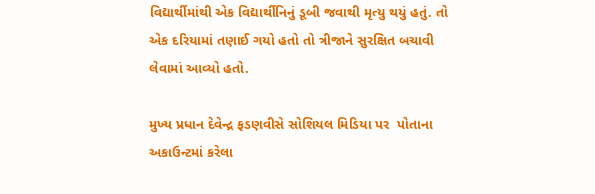વિદ્યાર્થીમાંથી એક વિદ્યાર્થીનિનું ડૂબી જવાથી મૃત્યુ થયું હતું. તો એક દરિયામાં તણાઈ ગયો હતો તો ત્રીજાને સુરક્ષિત બચાવી લેવામાં આવ્યો હતો.

મુખ્ય પ્રધાન દેવેન્દ્ર ફડણવીસે સોશિયલ મિડિયા પર  પોતાના અકાઉન્ટમાં કરેલા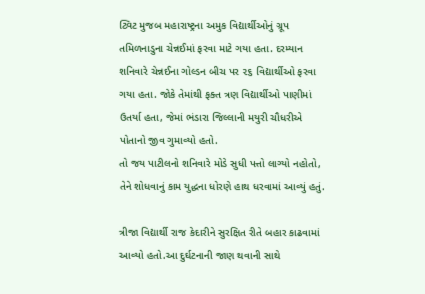ટ્વિટ મુજબ મહારાષ્ટ્રના અમુક વિદ્યાર્થીઓનું ગ્રૂપ તમિળનાડુના ચેન્નઈમાં ફરવા માટે ગયા હતા. દરમ્યાન શનિવારે ચેન્નઈના ગોલ્ડન બીચ પર ૨૬ વિદ્યાર્થીઓ ફરવા ગયા હતા. જોકે તેમાંથી ફક્ત ત્રણ વિદ્યાર્થીઓ પાણીમાં ઉતર્યા હતા, જેમાં ભંડારા જિલ્લાની મયુરી ચૌધરીએ પોતાનો જીવ ગુમાવ્યો હતો.
તો જય પાટીલનો શનિવારે મોડે સુધી પત્તો લાગ્યો નહોતો, તેને શોધવાનું કામ યુદ્ધના ધોરણે હાથ ધરવામાં આવ્યું હતું.

ત્રીજા વિદ્યાર્થી રાજ કેદારીને સુરક્ષિત રીતે બહાર કાઢવામાં આવ્યો હતો.આ દુર્ઘટનાની જાણ થવાની સાથે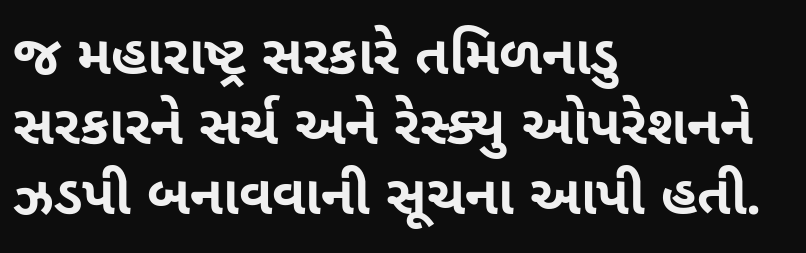જ મહારાષ્ટ્ર સરકારે તમિળનાડુ સરકારને સર્ચ અને રેસ્ક્યુ ઓપરેશનને ઝડપી બનાવવાની સૂચના આપી હતી.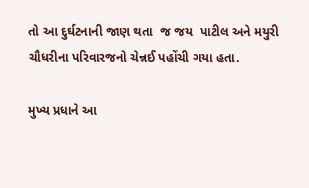તો આ દુર્ઘટનાની જાણ થતા  જ જય  પાટીલ અને મયુરી ચૌધરીના પરિવારજનો ચેન્નઈ પહોંચી ગયા હતા.

મુખ્ય પ્રધાને આ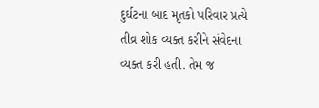દુર્ઘટના બાદ મૃતકો પરિવાર પ્રત્યે તીવ્ર શોક વ્યક્ત કરીને સંવેદના વ્યક્ત કરી હતી. તેમ જ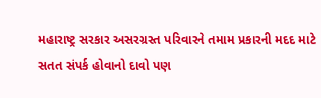મહારાષ્ટ્ર સરકાર અસરગ્રસ્ત પરિવારને તમામ પ્રકારની મદદ માટે સતત સંપર્ક હોવાનો દાવો પણ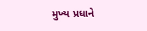મુખ્ય પ્રધાને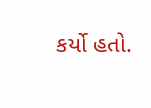કર્યો હતો.